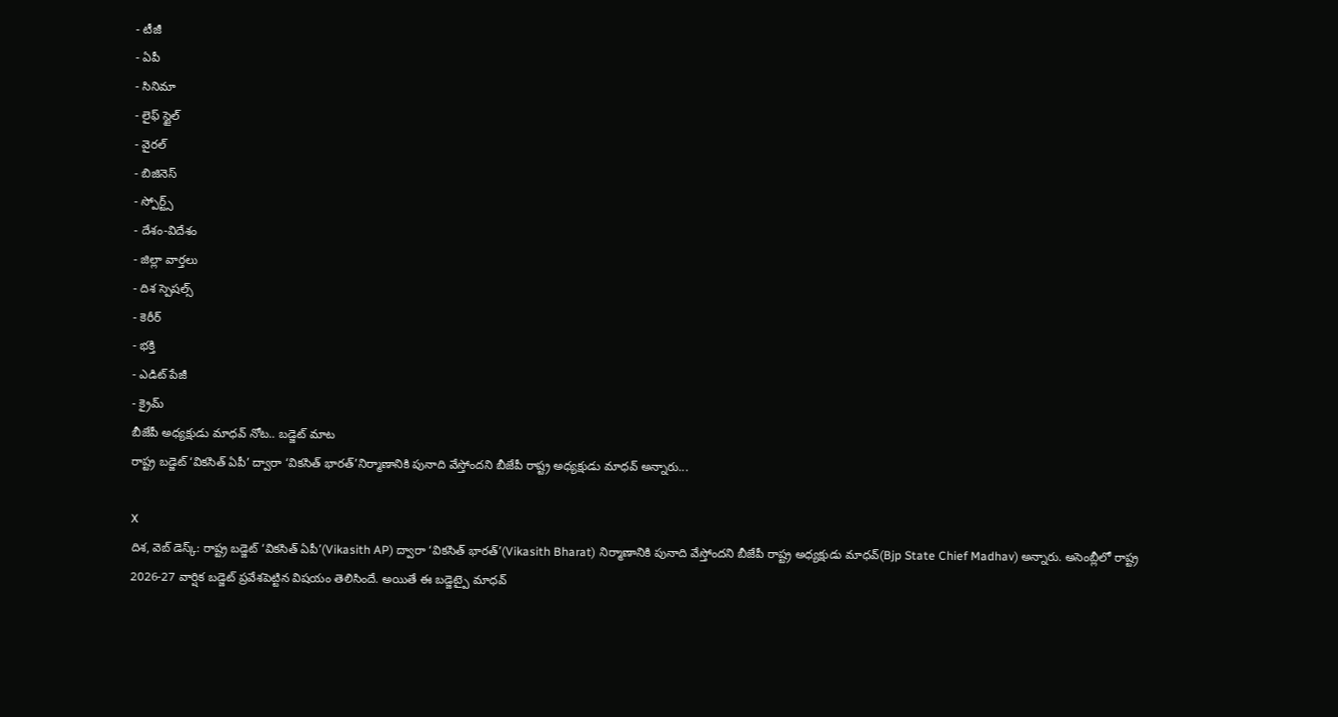- టీజీ
- ఏపీ
- సినిమా
- లైఫ్ స్టైల్
- వైరల్
- బిజినెస్
- స్పోర్ట్స్
- దేశం-విదేశం
- జిల్లా వార్తలు
- దిశ స్పెషల్స్
- కెరీర్
- భక్తి
- ఎడిట్ పేజీ
- క్రైమ్
బీజేపీ అధ్యక్షుడు మాధవ్ నోట.. బడ్జెట్ మాట
రాష్ట్ర బడ్జెట్ ‘వికసిత్ ఏపీ’ ద్వారా ‘వికసిత్ భారత్’నిర్మాణానికి పునాది వేస్తోందని బీజేపీ రాష్ట్ర అధ్యక్షుడు మాధవ్ అన్నారు...

X
దిశ, వెబ్ డెస్క్: రాష్ట్ర బడ్జెట్ ‘వికసిత్ ఏపీ’(Vikasith AP) ద్వారా ‘వికసిత్ భారత్’(Vikasith Bharat) నిర్మాణానికి పునాది వేస్తోందని బీజేపీ రాష్ట్ర అధ్యక్షుడు మాధవ్(Bjp State Chief Madhav) అన్నారు. అసెంబ్లీలో రాష్ట్ర 2026-27 వార్షిక బడ్జెట్ ప్రవేశపెట్టిన విషయం తెలిసిందే. అయితే ఈ బడ్జెట్పై మాధవ్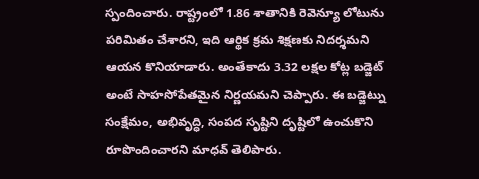స్పందించారు. రాష్ట్రంలో 1.86 శాతానికి రెవెన్యూ లోటును పరిమితం చేశారని, ఇది ఆర్థిక క్రమ శిక్షణకు నిదర్శమని ఆయన కొనియాడారు. అంతేకాదు 3.32 లక్షల కోట్ల బడ్జెట్ అంటే సాహసోపేతమైన నిర్ణయమని చెప్పారు. ఈ బడ్జెట్ను సంక్షేమం, అభివృద్ధి, సంపద సృష్టిని దృష్టిలో ఉంచుకొని రూపొందించారని మాధవ్ తెలిపారు.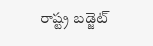రాష్ట్ర బడ్జెట్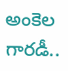అంకెల గారడీ..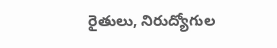రైతులు, నిరుద్యోగుల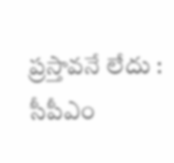ప్రస్తావనే లేదు : సీపీఎం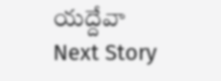యద్దేవా
Next Story